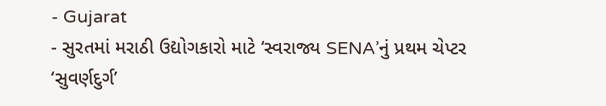- Gujarat
- સુરતમાં મરાઠી ઉદ્યોગકારો માટે ‘સ્વરાજ્ય SENA’નું પ્રથમ ચેપ્ટર ‘સુવર્ણદુર્ગ’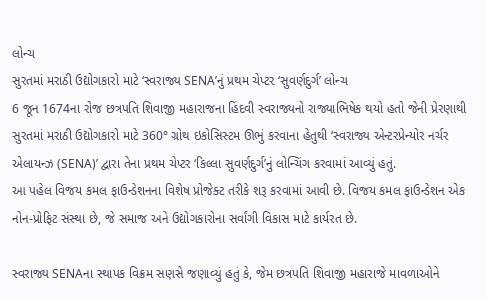લોન્ચ
સુરતમાં મરાઠી ઉદ્યોગકારો માટે ‘સ્વરાજ્ય SENA’નું પ્રથમ ચેપ્ટર ‘સુવર્ણદુર્ગ’ લોન્ચ
6 જૂન 1674ના રોજ છત્રપતિ શિવાજી મહારાજના હિંદવી સ્વરાજ્યનો રાજ્યાભિષેક થયો હતો જેની પ્રેરણાથી સુરતમાં મરાઠી ઉદ્યોગકારો માટે 360° ગ્રોથ ઇકોસિસ્ટમ ઊભું કરવાના હેતુથી ‘સ્વરાજ્ય એન્ટરપ્રેન્યોર નર્ચર એલાયન્ઝ (SENA)’ દ્વારા તેના પ્રથમ ચેપ્ટર ‘કિલ્લા સુવર્ણદુર્ગ’નું લોન્ચિંગ કરવામાં આવ્યું હતું.
આ પહેલ વિજય કમલ ફાઉન્ડેશનના વિશેષ પ્રોજેક્ટ તરીકે શરૂ કરવામાં આવી છે. વિજય કમલ ફાઉન્ડેશન એક નોન-પ્રોફિટ સંસ્થા છે, જે સમાજ અને ઉદ્યોગકારોના સર્વાંગી વિકાસ માટે કાર્યરત છે.

સ્વરાજ્ય SENAના સ્થાપક વિક્રમ સણસે જણાવ્યું હતું કે, જેમ છત્રપતિ શિવાજી મહારાજે માવળાઓને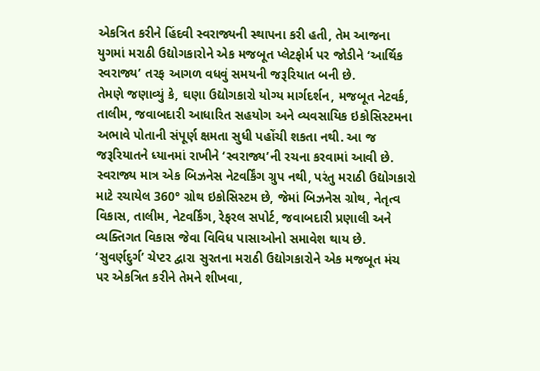એકત્રિત કરીને હિંદવી સ્વરાજ્યની સ્થાપના કરી હતી, તેમ આજના યુગમાં મરાઠી ઉદ્યોગકારોને એક મજબૂત પ્લેટફોર્મ પર જોડીને ‘આર્થિક સ્વરાજ્ય’ તરફ આગળ વધવું સમયની જરૂરિયાત બની છે.
તેમણે જણાવ્યું કે, ઘણા ઉદ્યોગકારો યોગ્ય માર્ગદર્શન, મજબૂત નેટવર્ક, તાલીમ, જવાબદારી આધારિત સહયોગ અને વ્યવસાયિક ઇકોસિસ્ટમના અભાવે પોતાની સંપૂર્ણ ક્ષમતા સુધી પહોંચી શકતા નથી. આ જ જરૂરિયાતને ધ્યાનમાં રાખીને ‘સ્વરાજ્ય’ની રચના કરવામાં આવી છે.
સ્વરાજ્ય માત્ર એક બિઝનેસ નેટવર્કિંગ ગ્રુપ નથી, પરંતુ મરાઠી ઉદ્યોગકારો માટે રચાયેલ 360° ગ્રોથ ઇકોસિસ્ટમ છે, જેમાં બિઝનેસ ગ્રોથ, નેતૃત્વ વિકાસ, તાલીમ, નેટવર્કિંગ, રેફરલ સપોર્ટ, જવાબદારી પ્રણાલી અને વ્યક્તિગત વિકાસ જેવા વિવિધ પાસાઓનો સમાવેશ થાય છે.
‘સુવર્ણદુર્ગ’ ચેપ્ટર દ્વારા સુરતના મરાઠી ઉદ્યોગકારોને એક મજબૂત મંચ પર એકત્રિત કરીને તેમને શીખવા,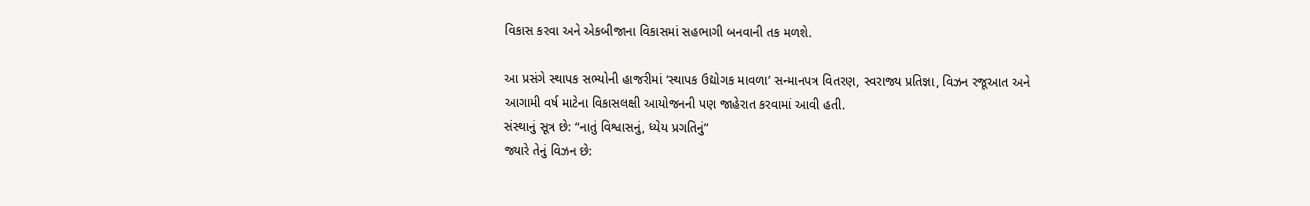વિકાસ કરવા અને એકબીજાના વિકાસમાં સહભાગી બનવાની તક મળશે.

આ પ્રસંગે સ્થાપક સભ્યોની હાજરીમાં ‘સ્થાપક ઉદ્યોગક માવળા’ સન્માનપત્ર વિતરણ, સ્વરાજ્ય પ્રતિજ્ઞા, વિઝન રજૂઆત અને આગામી વર્ષ માટેના વિકાસલક્ષી આયોજનની પણ જાહેરાત કરવામાં આવી હતી.
સંસ્થાનું સૂત્ર છે: “નાતું વિશ્વાસનું, ધ્યેય પ્રગતિનું”
જ્યારે તેનું વિઝન છે: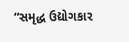“સમૃદ્ધ ઉદ્યોગકાર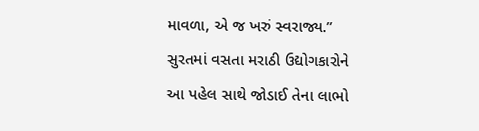માવળા, એ જ ખરું સ્વરાજ્ય.”
સુરતમાં વસતા મરાઠી ઉદ્યોગકારોને આ પહેલ સાથે જોડાઈ તેના લાભો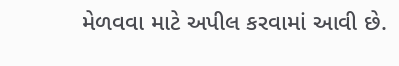મેળવવા માટે અપીલ કરવામાં આવી છે.